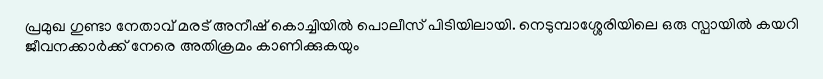പ്രമുഖ ഗുണ്ടാ നേതാവ് മരട് അനീഷ് കൊച്ചിയിൽ പൊലീസ് പിടിയിലായി. നെടുമ്പാശ്ശേരിയിലെ ഒരു സ്പായിൽ കയറി ജീവനക്കാർക്ക് നേരെ അതിക്രമം കാണിക്കുകയും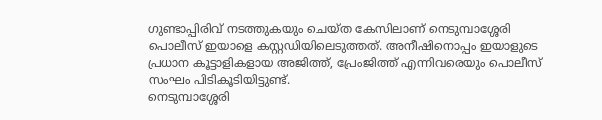ഗുണ്ടാപ്പിരിവ് നടത്തുകയും ചെയ്ത കേസിലാണ് നെടുമ്പാശ്ശേരി പൊലീസ് ഇയാളെ കസ്റ്റഡിയിലെടുത്തത്. അനീഷിനൊപ്പം ഇയാളുടെ പ്രധാന കൂട്ടാളികളായ അജിത്ത്, പ്രേംജിത്ത് എന്നിവരെയും പൊലീസ് സംഘം പിടികൂടിയിട്ടുണ്ട്.
നെടുമ്പാശ്ശേരി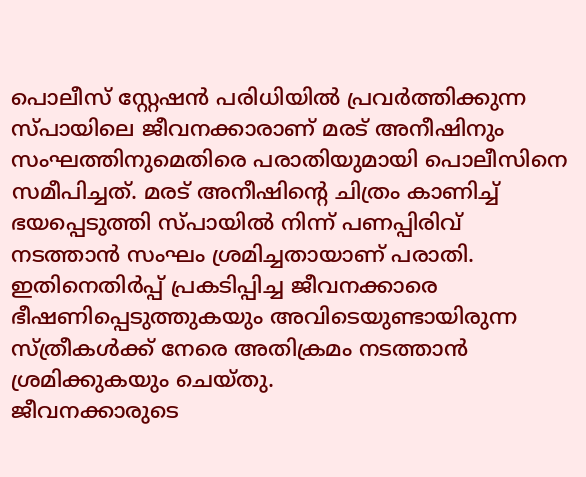പൊലീസ് സ്റ്റേഷൻ പരിധിയിൽ പ്രവർത്തിക്കുന്ന സ്പായിലെ ജീവനക്കാരാണ് മരട് അനീഷിനും സംഘത്തിനുമെതിരെ പരാതിയുമായി പൊലീസിനെ സമീപിച്ചത്. മരട് അനീഷിന്റെ ചിത്രം കാണിച്ച് ഭയപ്പെടുത്തി സ്പായിൽ നിന്ന് പണപ്പിരിവ് നടത്താൻ സംഘം ശ്രമിച്ചതായാണ് പരാതി. ഇതിനെതിർപ്പ് പ്രകടിപ്പിച്ച ജീവനക്കാരെ ഭീഷണിപ്പെടുത്തുകയും അവിടെയുണ്ടായിരുന്ന സ്ത്രീകൾക്ക് നേരെ അതിക്രമം നടത്താൻ ശ്രമിക്കുകയും ചെയ്തു.
ജീവനക്കാരുടെ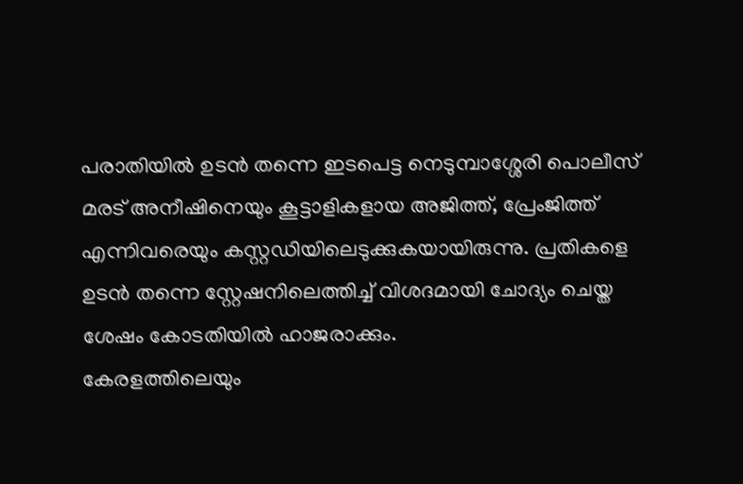പരാതിയിൽ ഉടൻ തന്നെ ഇടപെട്ട നെടുമ്പാശ്ശേരി പൊലീസ് മരട് അനീഷിനെയും കൂട്ടാളികളായ അജിത്ത്, പ്രേംജിത്ത് എന്നിവരെയും കസ്റ്റഡിയിലെടുക്കുകയായിരുന്നു. പ്രതികളെ ഉടൻ തന്നെ സ്റ്റേഷനിലെത്തിച്ച് വിശദമായി ചോദ്യം ചെയ്ത ശേഷം കോടതിയിൽ ഹാജരാക്കും.
കേരളത്തിലെയും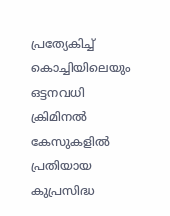പ്രത്യേകിച്ച് കൊച്ചിയിലെയും ഒട്ടനവധി ക്രിമിനൽ കേസുകളിൽ പ്രതിയായ കുപ്രസിദ്ധ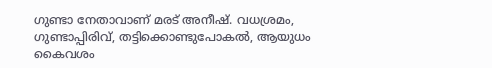ഗുണ്ടാ നേതാവാണ് മരട് അനീഷ്. വധശ്രമം, ഗുണ്ടാപ്പിരിവ്, തട്ടിക്കൊണ്ടുപോകൽ, ആയുധം കൈവശം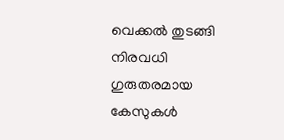വെക്കൽ തുടങ്ങി നിരവധി ഗുരുതരമായ കേസുകൾ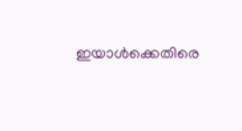ഇയാൾക്കെതിരെ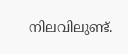നിലവിലുണ്ട്.